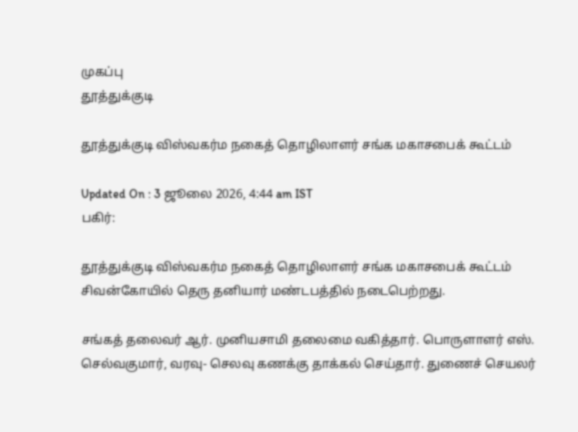முகப்பு
தூத்துக்குடி

தூத்துக்குடி விஸ்வகர்ம நகைத் தொழிலாளர் சங்க மகாசபைக் கூட்டம்

Updated On : 3 ஜூலை 2026, 4:44 am IST
பகிர்:

தூத்துக்குடி விஸ்வகர்ம நகைத் தொழிலாளர் சங்க மகாசபைக் கூட்டம் சிவன்கோயில் தெரு தனியார் மண்டபத்தில் நடைபெற்றது.

சங்கத் தலைவர் ஆர். முனியசாமி தலைமை வகித்தார். பொருளாளர் எஸ். செல்வகுமார், வரவு- செலவு கணக்கு தாக்கல் செய்தார். துணைச் செயலர்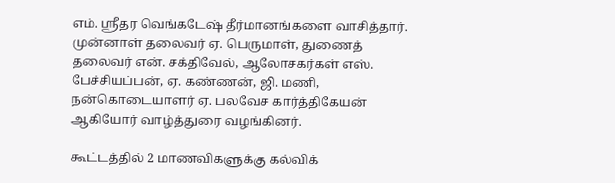எம். ஸ்ரீதர வெங்கடேஷ் தீர்மானங்களை வாசித்தார். முன்னாள் தலைவர் ஏ. பெருமாள், துணைத் தலைவர் என். சக்திவேல், ஆலோசகர்கள் எஸ். பேச்சியப்பன், ஏ. கண்ணன், ஜி. மணி, நன்கொடையாளர் ஏ. பலவேச கார்த்திகேயன் ஆகியோர் வாழ்த்துரை வழங்கினர்.

கூட்டத்தில் 2 மாணவிகளுக்கு கல்விக்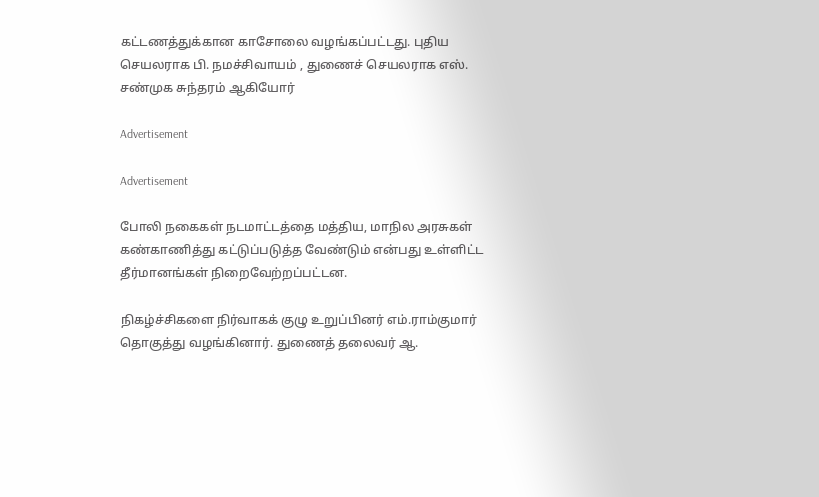கட்டணத்துக்கான காசோலை வழங்கப்பட்டது. புதிய செயலராக பி. நமச்சிவாயம் , துணைச் செயலராக எஸ். சண்முக சுந்தரம் ஆகியோர்

Advertisement

Advertisement

போலி நகைகள் நடமாட்டத்தை மத்திய, மாநில அரசுகள் கண்காணித்து கட்டுப்படுத்த வேண்டும் என்பது உள்ளிட்ட தீர்மானங்கள் நிறைவேற்றப்பட்டன.

நிகழ்ச்சிகளை நிர்வாகக் குழு உறுப்பினர் எம்.ராம்குமார் தொகுத்து வழங்கினார். துணைத் தலைவர் ஆ.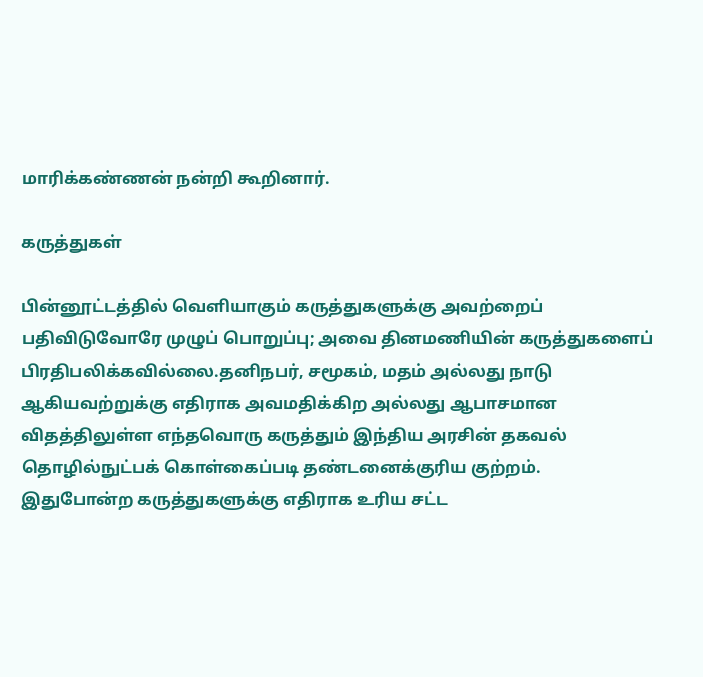மாரிக்கண்ணன் நன்றி கூறினார்.

கருத்துகள்

பின்னூட்டத்தில் வெளியாகும் கருத்துகளுக்கு அவற்றைப் பதிவிடுவோரே முழுப் பொறுப்பு; அவை தினமணியின் கருத்துகளைப் பிரதிபலிக்கவில்லை.தனிநபர், சமூகம், மதம் அல்லது நாடு ஆகியவற்றுக்கு எதிராக அவமதிக்கிற அல்லது ஆபாசமான விதத்திலுள்ள எந்தவொரு கருத்தும் இந்திய அரசின் தகவல் தொழில்நுட்பக் கொள்கைப்படி தண்டனைக்குரிய குற்றம். இதுபோன்ற கருத்துகளுக்கு எதிராக உரிய சட்ட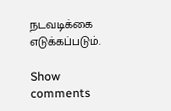நடவடிக்கை எடுக்கப்படும்.

Show comments